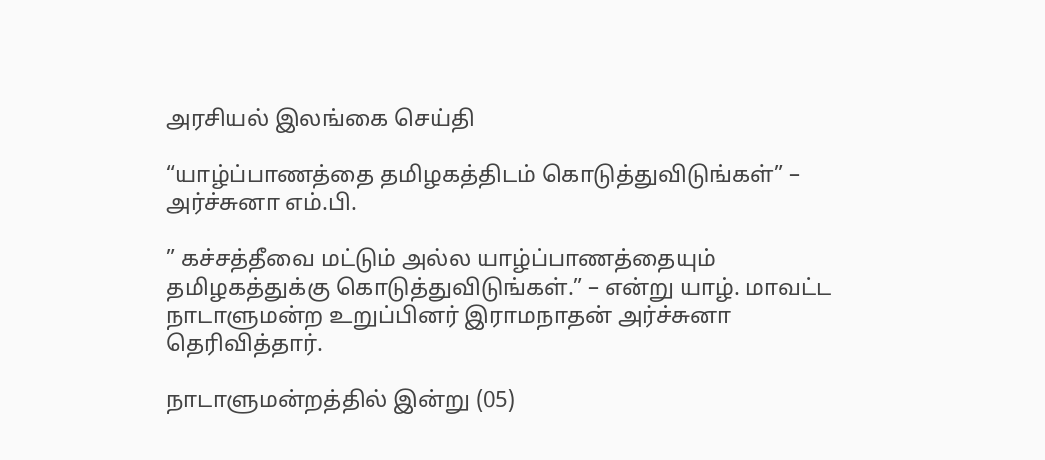அரசியல் இலங்கை செய்தி

“யாழ்ப்பாணத்தை தமிழகத்திடம் கொடுத்துவிடுங்கள்” – அர்ச்சுனா எம்.பி.

” கச்சத்தீவை மட்டும் அல்ல யாழ்ப்பாணத்தையும் தமிழகத்துக்கு கொடுத்துவிடுங்கள்.” – என்று யாழ். மாவட்ட நாடாளுமன்ற உறுப்பினர் இராமநாதன் அர்ச்சுனா தெரிவித்தார்.

நாடாளுமன்றத்தில் இன்று (05)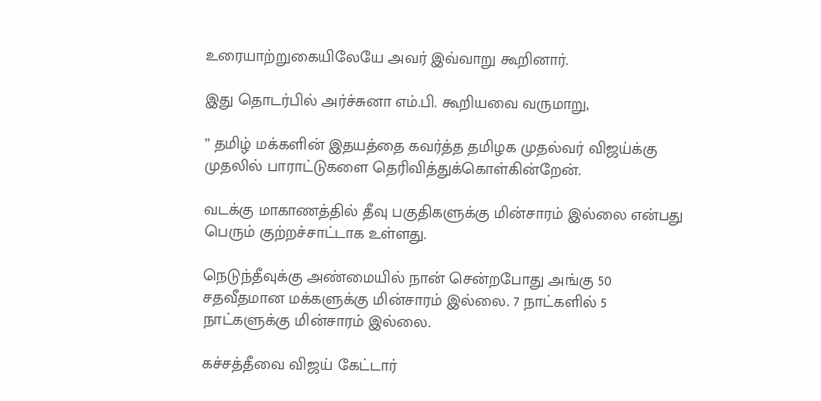உரையாற்றுகையிலேயே அவர் இவ்வாறு கூறினார்.

இது தொடர்பில் அர்ச்சுனா எம்.பி. கூறியவை வருமாறு,

” தமிழ் மக்களின் இதயத்தை கவர்த்த தமிழக முதல்வர் விஜய்க்கு முதலில் பாராட்டுகளை தெரிவித்துக்கொள்கின்றேன்.

வடக்கு மாகாணத்தில் தீவு பகுதிகளுக்கு மின்சாரம் இல்லை என்பது பெரும் குற்றச்சாட்டாக உள்ளது.

நெடுந்தீவுக்கு அண்மையில் நான் சென்றபோது அங்கு 50 சதவீதமான மக்களுக்கு மின்சாரம் இல்லை. 7 நாட்களில் 5 நாட்களுக்கு மின்சாரம் இல்லை.

கச்சத்தீவை விஜய் கேட்டார்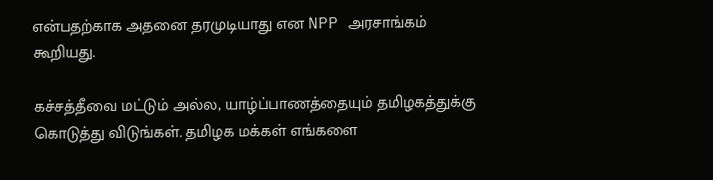என்பதற்காக அதனை தரமுடியாது என NPP அரசாங்கம் கூறியது.

கச்சத்தீவை மட்டும் அல்ல, யாழ்ப்பாணத்தையும் தமிழகத்துக்கு கொடுத்து விடுங்கள். தமிழக மக்கள் எங்களை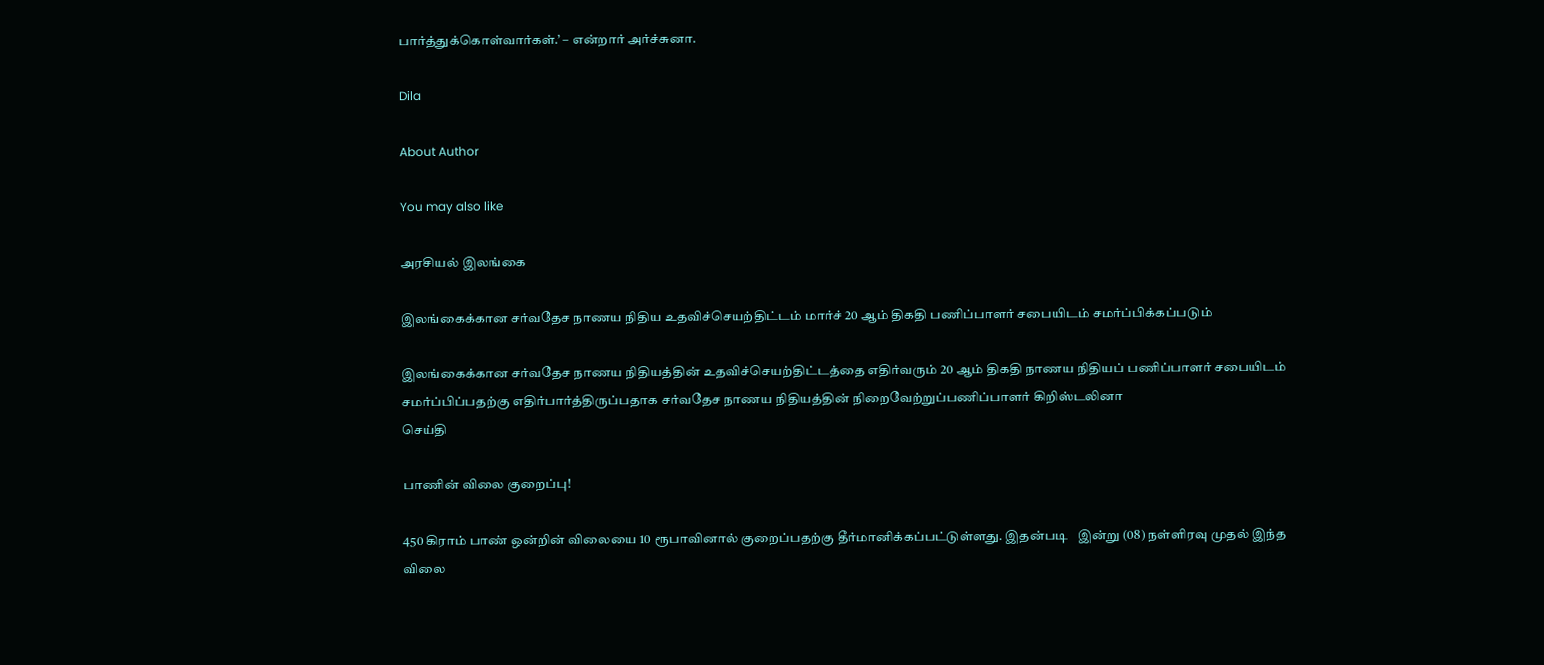பார்த்துக்கொள்வார்கள்.’ – என்றார் அர்ச்சுனா.

Dila

About Author

You may also like

அரசியல் இலங்கை

இலங்கைக்கான சர்வதேச நாணய நிதிய உதவிச்செயற்திட்டம் மார்ச் 20 ஆம் திகதி பணிப்பாளர் சபையிடம் சமர்ப்பிக்கப்படும்

இலங்கைக்கான சர்வதேச நாணய நிதியத்தின் உதவிச்செயற்திட்டத்தை எதிர்வரும் 20 ஆம் திகதி நாணய நிதியப் பணிப்பாளர் சபையிடம் சமர்ப்பிப்பதற்கு எதிர்பார்த்திருப்பதாக சர்வதேச நாணய நிதியத்தின் நிறைவேற்றுப்பணிப்பாளர் கிறிஸ்டலினா
செய்தி

பாணின் விலை குறைப்பு!

450 கிராம் பாண் ஒன்றின் விலையை 10 ரூபாவினால் குறைப்பதற்கு தீர்மானிக்கப்பட்டுள்ளது. இதன்படி   இன்று (08) நள்ளிரவு முதல் இந்த விலை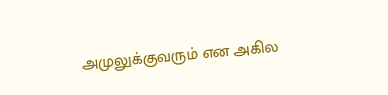அமுலுக்குவரும் என அகில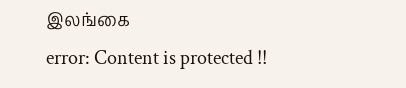இலங்கை
error: Content is protected !!